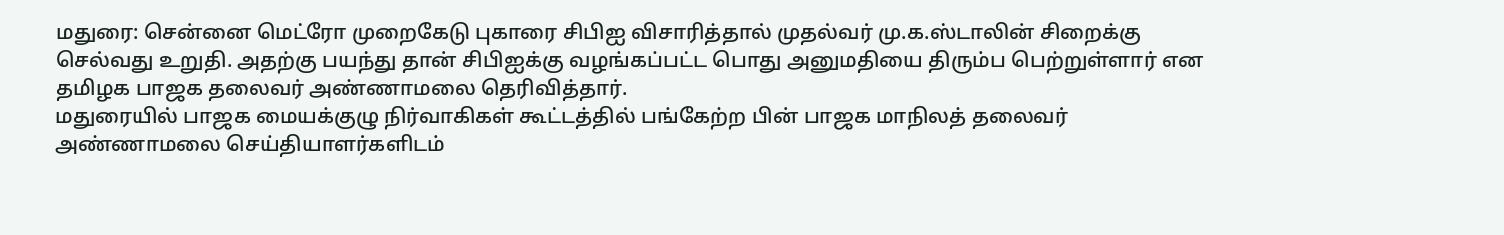மதுரை: சென்னை மெட்ரோ முறைகேடு புகாரை சிபிஐ விசாரித்தால் முதல்வர் மு.க.ஸ்டாலின் சிறைக்கு செல்வது உறுதி. அதற்கு பயந்து தான் சிபிஐக்கு வழங்கப்பட்ட பொது அனுமதியை திரும்ப பெற்றுள்ளார் என தமிழக பாஜக தலைவர் அண்ணாமலை தெரிவித்தார்.
மதுரையில் பாஜக மையக்குழு நிர்வாகிகள் கூட்டத்தில் பங்கேற்ற பின் பாஜக மாநிலத் தலைவர் அண்ணாமலை செய்தியாளர்களிடம்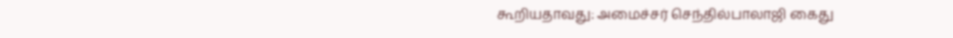கூறியதாவது: அமைச்சர் செந்தில்பாலாஜி கைது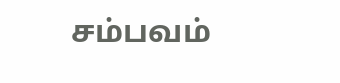சம்பவம்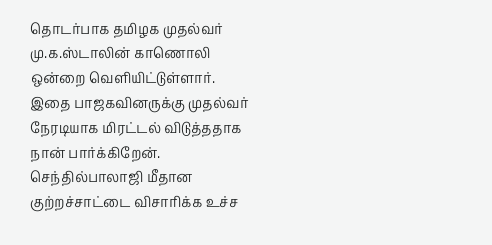தொடர்பாக தமிழக முதல்வர் மு.க.ஸ்டாலின் காணொலி ஒன்றை வெளியிட்டுள்ளார். இதை பாஜகவினருக்கு முதல்வர் நேரடியாக மிரட்டல் விடுத்ததாக நான் பார்க்கிறேன். செந்தில்பாலாஜி மீதான குற்றச்சாட்டை விசாரிக்க உச்ச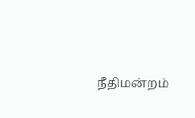நீதிமன்றம்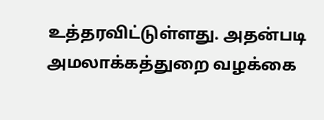உத்தரவிட்டுள்ளது. அதன்படி அமலாக்கத்துறை வழக்கை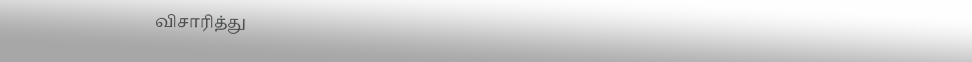விசாரித்து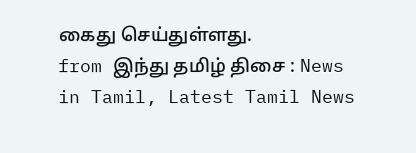கைது செய்துள்ளது.
from இந்து தமிழ் திசை : News in Tamil, Latest Tamil News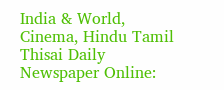India & World, Cinema, Hindu Tamil Thisai Daily Newspaper Online: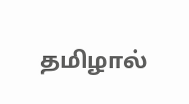தமிழால்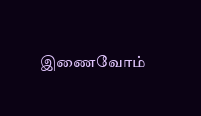இணைவோம்